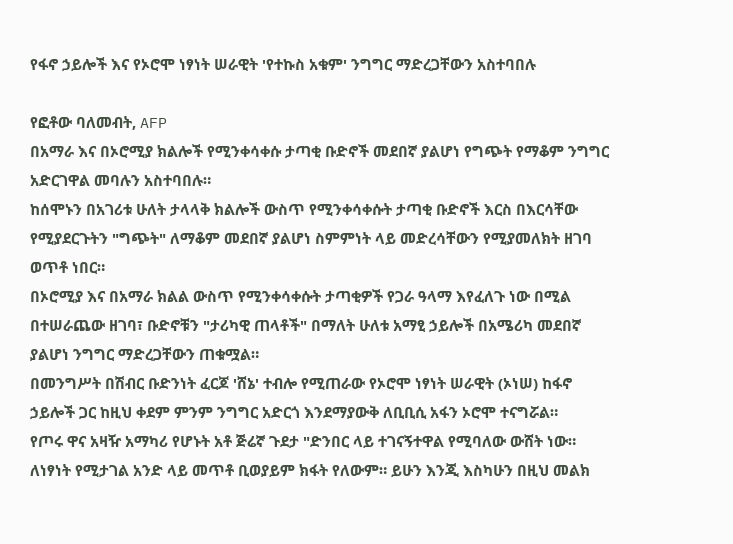የፋኖ ኃይሎች እና የኦሮሞ ነፃነት ሠራዊት 'የተኩስ አቁም' ንግግር ማድረጋቸውን አስተባበሉ

የፎቶው ባለመብት, AFP
በአማራ እና በኦሮሚያ ክልሎች የሚንቀሳቀሱ ታጣቂ ቡድኖች መደበኛ ያልሆነ የግጭት የማቆም ንግግር አድርገዋል መባሉን አስተባበሉ።
ከሰሞኑን በአገሪቱ ሁለት ታላላቅ ክልሎች ውስጥ የሚንቀሳቀሱት ታጣቂ ቡድኖች እርስ በእርሳቸው የሚያደርጉትን "ግጭት" ለማቆም መደበኛ ያልሆነ ስምምነት ላይ መድረሳቸውን የሚያመለክት ዘገባ ወጥቶ ነበር።
በኦሮሚያ እና በአማራ ክልል ውስጥ የሚንቀሳቀሱት ታጣቂዎች የጋራ ዓላማ እየፈለጉ ነው በሚል በተሠራጨው ዘገባ፣ ቡድኖቹን "ታሪካዊ ጠላቶች" በማለት ሁለቱ አማፂ ኃይሎች በአሜሪካ መደበኛ ያልሆነ ንግግር ማድረጋቸውን ጠቁሟል።
በመንግሥት በሽብር ቡድንነት ፈርጆ 'ሸኔ' ተብሎ የሚጠራው የኦሮሞ ነፃነት ሠራዊት (ኦነሠ) ከፋኖ ኃይሎች ጋር ከዚህ ቀደም ምንም ንግግር አድርጎ እንደማያውቅ ለቢቢሲ አፋን ኦሮሞ ተናግሯል።
የጦሩ ዋና አዛዥ አማካሪ የሆኑት አቶ ጅሬኛ ጉደታ "ድንበር ላይ ተገናኝተዋል የሚባለው ውሸት ነው። ለነፃነት የሚታገል አንድ ላይ መጥቶ ቢወያይም ክፋት የለውም። ይሁን እንጂ እስካሁን በዚህ መልክ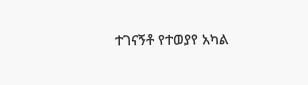ተገናኝቶ የተወያየ አካል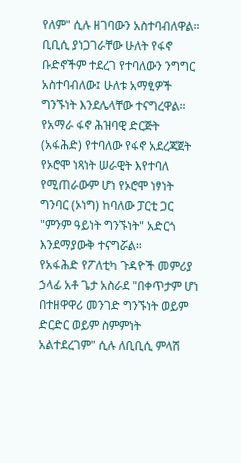የለም" ሲሉ ዘገባውን አስተባብለዋል።
ቢቢሲ ያነጋገራቸው ሁለት የፋኖ ቡድኖችም ተደረገ የተባለውን ንግግር አስተባብለው፤ ሁለቱ አማፂዎች ግንኙነት እንደሌላቸው ተናግረዋል።
የአማራ ፋኖ ሕዝባዊ ድርጅት (አፋሕድ) የተባለው የፋኖ አደረጃጀት የኦሮሞ ነጻነት ሠራዊት እየተባለ የሚጠራውም ሆነ የኦሮሞ ነፃነት ግንባር (ኦነግ) ከባለው ፓርቲ ጋር "ምንም ዓይነት ግንኙነት" አድርጎ እንደማያውቅ ተናግሯል።
የአፋሕድ የፖለቲካ ጉዳዮች መምሪያ ኃላፊ አቶ ጌታ አስራደ "በቀጥታም ሆነ በተዘዋዋሪ መንገድ ግንኙነት ወይም ድርድር ወይም ስምምነት አልተደረገም" ሲሉ ለቢቢሲ ምላሽ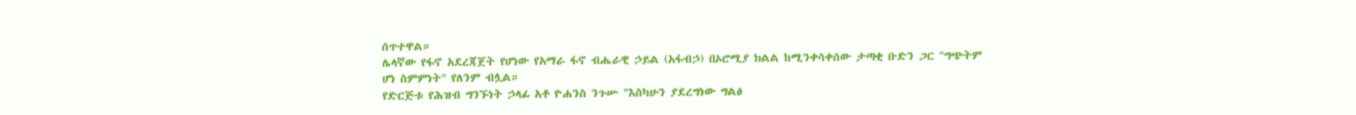ሰጥተዋል።
ሌላኛው የፋኖ አደረጃጀት የሆነው የአማራ ፋኖ ብሔራዊ ኃይል (አፋብኃ) በኦሮሚያ ክልል ከሚንቀሳቀሰው ታጣቂ ቡድን ጋር "ግጭትም ሆነ ስምምነት" የለንም ብሏል።
የድርጅቱ የሕዝብ ግንኙነት ኃላፊ አቶ ዮሐንስ ንጉሡ "እስካሁን ያደረግነው ግልፅ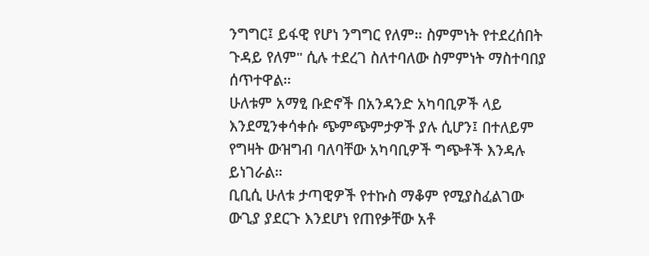ንግግር፤ ይፋዊ የሆነ ንግግር የለም። ስምምነት የተደረሰበት ጉዳይ የለም" ሲሉ ተደረገ ስለተባለው ስምምነት ማስተባበያ ሰጥተዋል።
ሁለቱም አማፂ ቡድኖች በአንዳንድ አካባቢዎች ላይ እንደሚንቀሳቀሱ ጭምጭምታዎች ያሉ ሲሆን፤ በተለይም የግዛት ውዝግብ ባለባቸው አካባቢዎች ግጭቶች እንዳሉ ይነገራል።
ቢቢሲ ሁለቱ ታጣዊዎች የተኩስ ማቆም የሚያስፈልገው ውጊያ ያደርጉ እንደሆነ የጠየቃቸው አቶ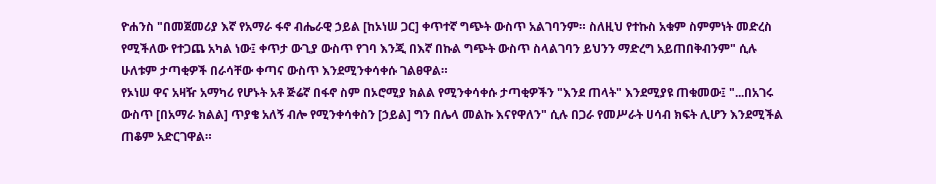ዮሐንስ "በመጀመሪያ እኛ የአማራ ፋኖ ብሔራዊ ኃይል [ከኦነሠ ጋር] ቀጥተኛ ግጭት ውስጥ አልገባንም። ስለዚህ የተኩስ አቁም ስምምነት መድረስ የሚችለው የተጋጨ አካል ነው፤ ቀጥታ ውጊያ ውስጥ የገባ እንጂ በእኛ በኩል ግጭት ውስጥ ስላልገባን ይህንን ማድረግ አይጠበቅብንም" ሲሉ ሁለቱም ታጣቂዎች በራሳቸው ቀጣና ውስጥ እንደሚንቀሳቀሱ ገልፀዋል።
የኦነሠ ዋና አዛዥ አማካሪ የሆኑት አቶ ጅሬኛ በፋኖ ስም በኦሮሚያ ክልል የሚንቀሳቀሱ ታጣቂዎችን "እንደ ጠላት" እንደሚያዩ ጠቁመው፤ "...በአገሩ ውስጥ [በአማራ ክልል] ጥያቄ አለኝ ብሎ የሚንቀሳቀስን [ኃይል] ግን በሌላ መልኩ እናየዋለን" ሲሉ በጋራ የመሥራት ሀሳብ ክፍት ሊሆን እንደሚችል ጠቆም አድርገዋል።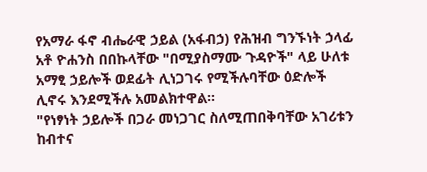የአማራ ፋኖ ብሔራዊ ኃይል (አፋብኃ) የሕዝብ ግንኙነት ኃላፊ አቶ ዮሐንስ በበኩላቸው "በሚያስማሙ ጉዳዮች" ላይ ሁለቱ አማፂ ኃይሎች ወደፊት ሊነጋገሩ የሚችሉባቸው ዕድሎች ሊኖሩ እንደሚችሉ አመልክተዋል።
"የነፃነት ኃይሎች በጋራ መነጋገር ስለሚጠበቅባቸው አገሪቱን ከብተና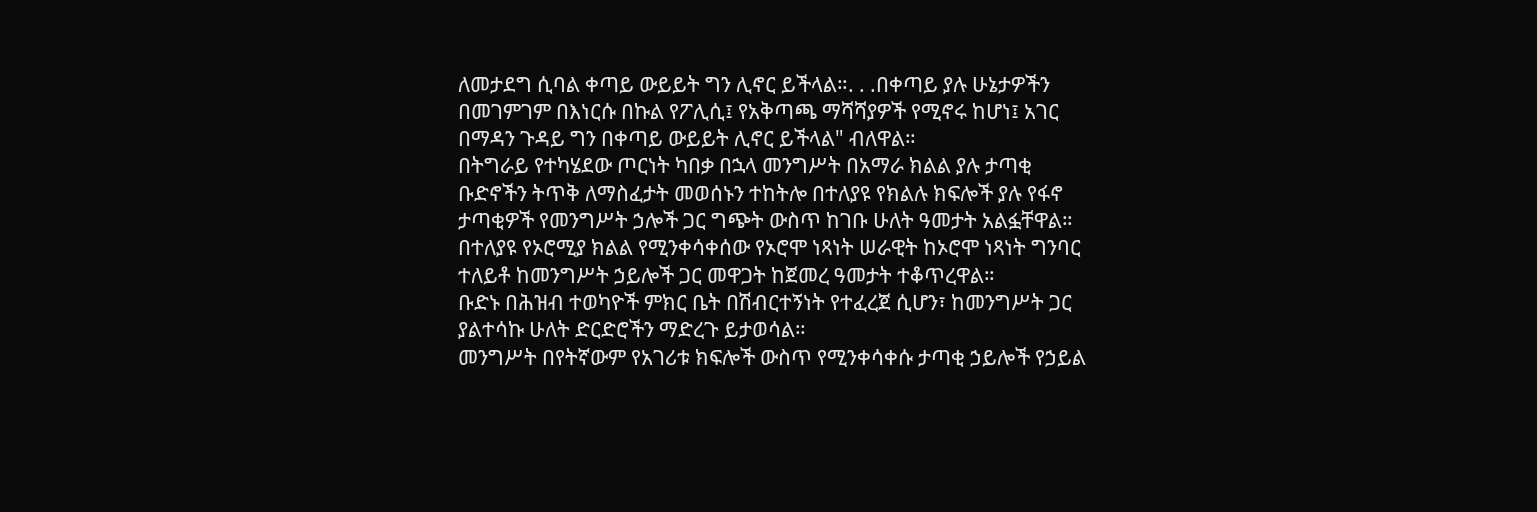ለመታደግ ሲባል ቀጣይ ውይይት ግን ሊኖር ይችላል።. . .በቀጣይ ያሉ ሁኔታዎችን በመገምገም በእነርሱ በኩል የፖሊሲ፤ የአቅጣጫ ማሻሻያዎች የሚኖሩ ከሆነ፤ አገር በማዳን ጉዳይ ግን በቀጣይ ውይይት ሊኖር ይችላል" ብለዋል።
በትግራይ የተካሄደው ጦርነት ካበቃ በኋላ መንግሥት በአማራ ክልል ያሉ ታጣቂ ቡድኖችን ትጥቅ ለማስፈታት መወሰኑን ተከትሎ በተለያዩ የክልሉ ክፍሎች ያሉ የፋኖ ታጣቂዎች የመንግሥት ኃሎች ጋር ግጭት ውስጥ ከገቡ ሁለት ዓመታት አልፏቸዋል።
በተለያዩ የኦሮሚያ ክልል የሚንቀሳቀሰው የኦሮሞ ነጻነት ሠራዊት ከኦሮሞ ነጻነት ግንባር ተለይቶ ከመንግሥት ኃይሎች ጋር መዋጋት ከጀመረ ዓመታት ተቆጥረዋል።
ቡድኑ በሕዝብ ተወካዮች ምክር ቤት በሽብርተኝነት የተፈረጀ ሲሆን፣ ከመንግሥት ጋር ያልተሳኩ ሁለት ድርድሮችን ማድረጉ ይታወሳል።
መንግሥት በየትኛውም የአገሪቱ ክፍሎች ውስጥ የሚንቀሳቀሱ ታጣቂ ኃይሎች የኃይል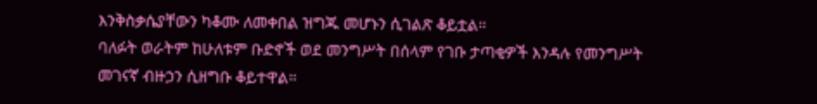እንቅስቃሴያቸውን ካቆሙ ለመቀበል ዝግጁ መሆኑን ሲገልጽ ቆይቷል።
ባለፉት ወራትም ከሁለቱም ቡድኖች ወደ መንግሥት በሰላም የገቡ ታጣቂዎች እንዳሉ የመንግሥት መገናኛ ብዙኃን ሲዘግቡ ቆይተዋል።